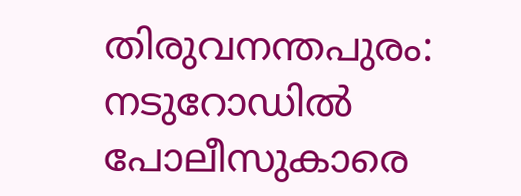തിരുവനന്തപുരം: നടുറോഡിൽ പോലീസുകാരെ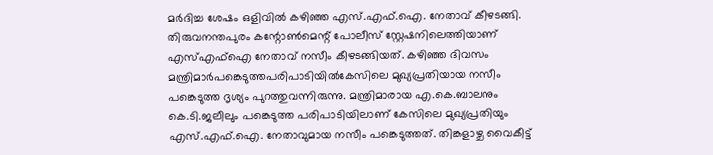മർദിച്ച ശേഷം ഒളിവിൽ കഴിഞ്ഞ എസ്.എഫ്.ഐ. നേതാവ് കീഴടങ്ങി. തിരുവനന്തപുരം കന്റോൺമെന്റ് പോലീസ് സ്റ്റേഷനിലെത്തിയാണ് എസ്എഫ്ഐ നേതാവ് നസീം കീഴടങ്ങിയത്. കഴിഞ്ഞ ദിവസം മന്ത്രിമാർപങ്കെടുത്തപരിപാടിയിൽകേസിലെ മുഖ്യപ്രതിയായ നസീം പങ്കെടുത്ത ദൃശ്യം പുറത്തുവന്നിരുന്നു. മന്ത്രിമാരായ എ.കെ.ബാലനും കെ.ടി.ജലീലും പങ്കെടുത്ത പരിപാടിയിലാണ് കേസിലെ മുഖ്യപ്രതിയും എസ്.എഫ്.ഐ. നേതാവുമായ നസീം പങ്കെടുത്തത്. തിങ്കളാഴ്ച വൈകീട്ട്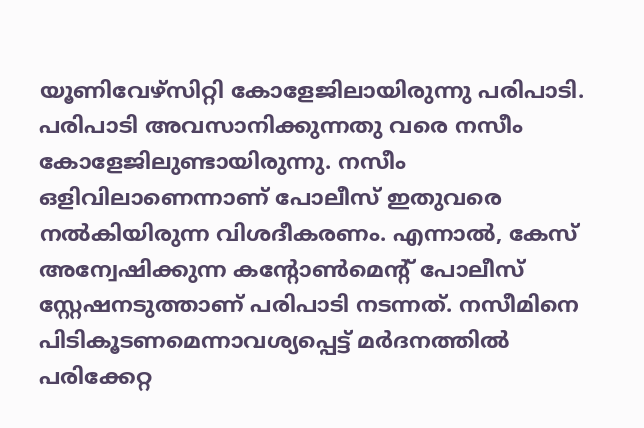യൂണിവേഴ്സിറ്റി കോളേജിലായിരുന്നു പരിപാടി. പരിപാടി അവസാനിക്കുന്നതു വരെ നസീം കോളേജിലുണ്ടായിരുന്നു. നസീം ഒളിവിലാണെന്നാണ് പോലീസ് ഇതുവരെ നൽകിയിരുന്ന വിശദീകരണം. എന്നാൽ, കേസ് അന്വേഷിക്കുന്ന കന്റോൺമെന്റ് പോലീസ് സ്റ്റേഷനടുത്താണ് പരിപാടി നടന്നത്. നസീമിനെ പിടികൂടണമെന്നാവശ്യപ്പെട്ട് മർദനത്തിൽ പരിക്കേറ്റ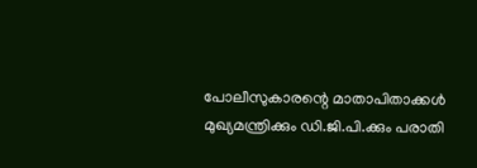പോലീസുകാരന്റെ മാതാപിതാക്കൾ മുഖ്യമന്ത്രിക്കും ഡി.ജി.പി.ക്കും പരാതി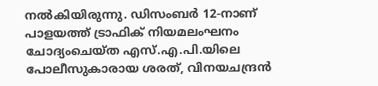നൽകിയിരുന്നു. ഡിസംബർ 12-നാണ് പാളയത്ത് ട്രാഫിക് നിയമലംഘനം ചോദ്യംചെയ്ത എസ്.എ.പി.യിലെ പോലീസുകാരായ ശരത്, വിനയചന്ദ്രൻ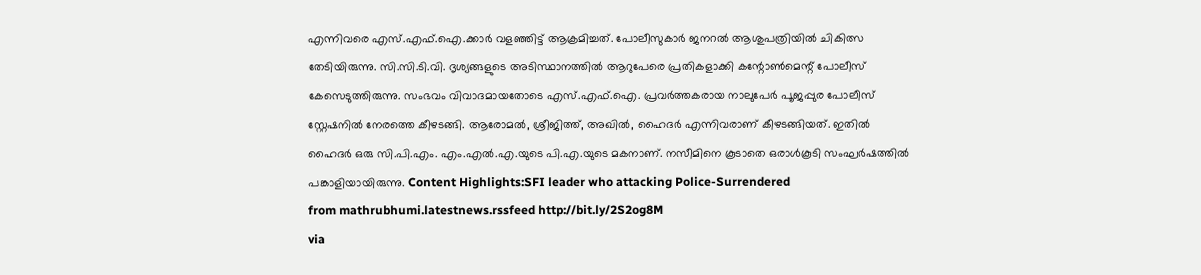എന്നിവരെ എസ്.എഫ്.ഐ.ക്കാർ വളഞ്ഞിട്ട് ആക്രമിച്ചത്. പോലീസുകാർ ജനറൽ ആശുപത്രിയിൽ ചികിത്സ തേടിയിരുന്നു. സി.സി.ടി.വി. ദൃശ്യങ്ങളുടെ അടിസ്ഥാനത്തിൽ ആറുപേരെ പ്രതികളാക്കി കന്റോൺമെന്റ് പോലീസ് കേസെടുത്തിരുന്നു. സംഭവം വിവാദമായതോടെ എസ്.എഫ്.ഐ. പ്രവർത്തകരായ നാലുപേർ പൂജപ്പുര പോലീസ് സ്റ്റേഷനിൽ നേരത്തെ കീഴടങ്ങി. ആരോമൽ, ശ്രീജിത്ത്, അഖിൽ, ഹൈദർ എന്നിവരാണ് കീഴടങ്ങിയത്. ഇതിൽ ഹൈദർ ഒരു സി.പി.എം. എം.എൽ.എ.യുടെ പി.എ.യുടെ മകനാണ്. നസീമിനെ കൂടാതെ ഒരാൾകൂടി സംഘർഷത്തിൽ പങ്കാളിയായിരുന്നു. Content Highlights:SFI leader who attacking Police-Surrendered
from mathrubhumi.latestnews.rssfeed http://bit.ly/2S2og8M
via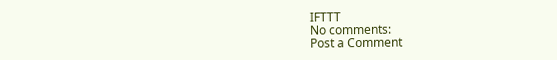IFTTT
No comments:
Post a Comment